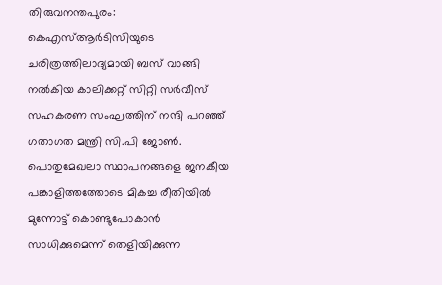തിരുവനന്തപുരം: കെഎസ്ആര്‍ടിസിയുടെ ചരിത്രത്തിലാദ്യമായി ബസ് വാങ്ങി നല്‍കിയ കാലിക്കറ്റ് സിറ്റി സര്‍വീസ് സഹകരണ സംഘത്തിന് നന്ദി പറഞ്ഞ് ഗതാഗത മന്ത്രി സി.പി ജോണ്‍. പൊതുമേഖലാ സ്ഥാപനങ്ങളെ ജനകീയ പങ്കാളിത്തത്തോടെ മികച്ച രീതിയില്‍ മുന്നോട്ട് കൊണ്ടുപോകാന്‍ സാധിക്കുമെന്ന് തെളിയിക്കുന്ന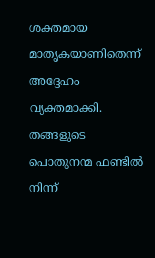ശക്തമായ മാതൃകയാണിതെന്ന് അദ്ദേഹം വ്യക്തമാക്കി. തങ്ങളുടെ പൊതുനന്മ ഫണ്ടില്‍ നിന്ന്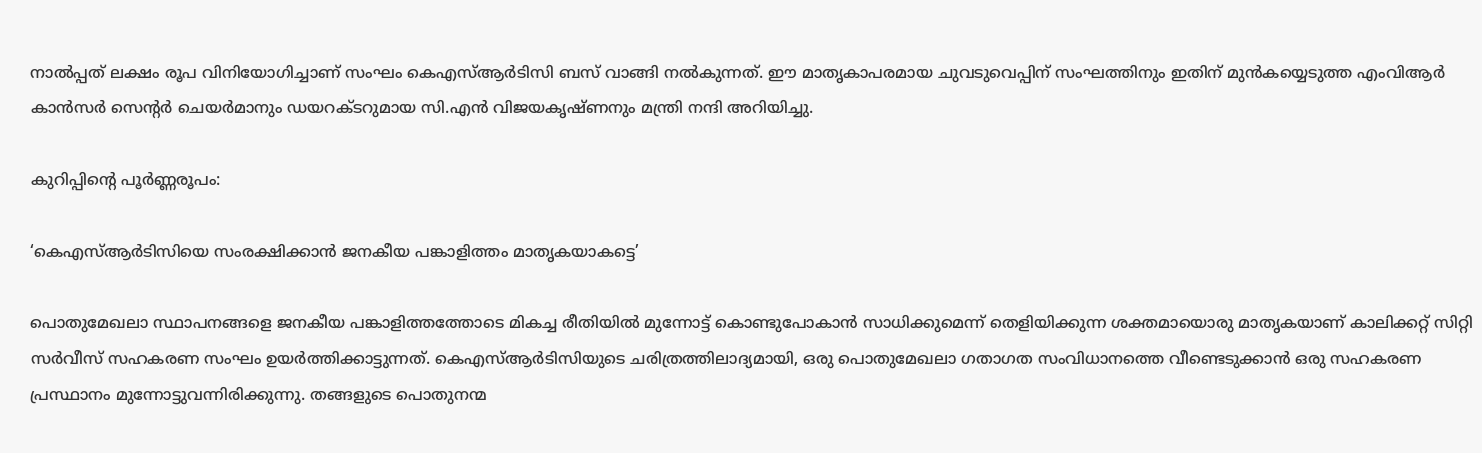നാല്‍പ്പത് ലക്ഷം രൂപ വിനിയോഗിച്ചാണ് സംഘം കെഎസ്ആര്‍ടിസി ബസ് വാങ്ങി നല്‍കുന്നത്. ഈ മാതൃകാപരമായ ചുവടുവെപ്പിന് സംഘത്തിനും ഇതിന് മുന്‍കയ്യെടുത്ത എംവിആര്‍ കാന്‍സര്‍ സെന്റര്‍ ചെയര്‍മാനും ഡയറക്ടറുമായ സി.എന്‍ വിജയകൃഷ്ണനും മന്ത്രി നന്ദി അറിയിച്ചു.

കുറിപ്പിന്റെ പൂര്‍ണ്ണരൂപം:

‘കെഎസ്ആര്‍ടിസിയെ സംരക്ഷിക്കാന്‍ ജനകീയ പങ്കാളിത്തം മാതൃകയാകട്ടെ’

പൊതുമേഖലാ സ്ഥാപനങ്ങളെ ജനകീയ പങ്കാളിത്തത്തോടെ മികച്ച രീതിയില്‍ മുന്നോട്ട് കൊണ്ടുപോകാന്‍ സാധിക്കുമെന്ന് തെളിയിക്കുന്ന ശക്തമായൊരു മാതൃകയാണ് കാലിക്കറ്റ് സിറ്റി സര്‍വീസ് സഹകരണ സംഘം ഉയര്‍ത്തിക്കാട്ടുന്നത്. കെഎസ്ആര്‍ടിസിയുടെ ചരിത്രത്തിലാദ്യമായി, ഒരു പൊതുമേഖലാ ഗതാഗത സംവിധാനത്തെ വീണ്ടെടുക്കാന്‍ ഒരു സഹകരണ പ്രസ്ഥാനം മുന്നോട്ടുവന്നിരിക്കുന്നു. തങ്ങളുടെ പൊതുനന്മ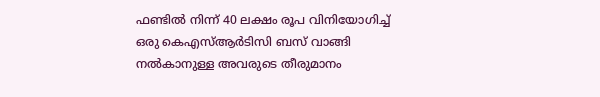ഫണ്ടില്‍ നിന്ന് 40 ലക്ഷം രൂപ വിനിയോഗിച്ച് ഒരു കെഎസ്ആര്‍ടിസി ബസ് വാങ്ങി നല്‍കാനുള്ള അവരുടെ തീരുമാനം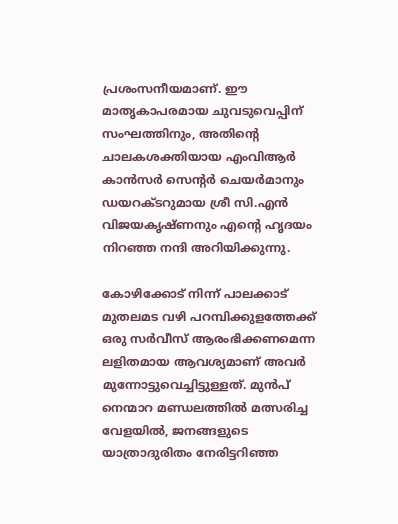പ്രശംസനീയമാണ്. ഈ മാതൃകാപരമായ ചുവടുവെപ്പിന് സംഘത്തിനും, അതിന്റെ ചാലകശക്തിയായ എംവിആര്‍ കാന്‍സര്‍ സെന്റര്‍ ചെയര്‍മാനും ഡയറക്ടറുമായ ശ്രീ സി.എന്‍ വിജയകൃഷ്ണനും എന്റെ ഹൃദയം നിറഞ്ഞ നന്ദി അറിയിക്കുന്നു.

കോഴിക്കോട് നിന്ന് പാലക്കാട് മുതലമട വഴി പറമ്പിക്കുളത്തേക്ക് ഒരു സര്‍വീസ് ആരംഭിക്കണമെന്ന ലളിതമായ ആവശ്യമാണ് അവര്‍ മുന്നോട്ടുവെച്ചിട്ടുള്ളത്. മുന്‍പ് നെന്മാറ മണ്ഡലത്തില്‍ മത്സരിച്ച വേളയില്‍, ജനങ്ങളുടെ യാത്രാദുരിതം നേരിട്ടറിഞ്ഞ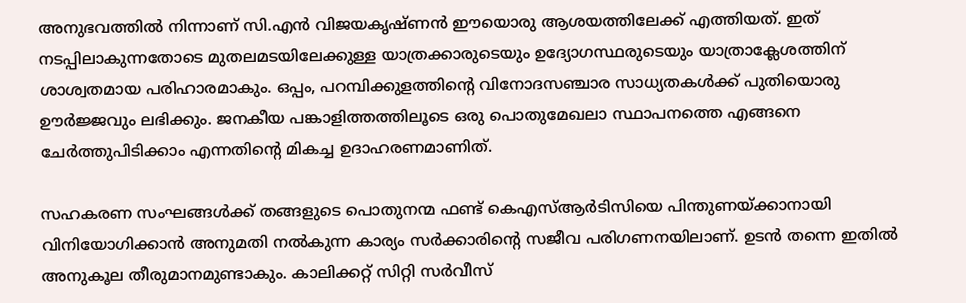അനുഭവത്തില്‍ നിന്നാണ് സി.എന്‍ വിജയകൃഷ്ണന്‍ ഈയൊരു ആശയത്തിലേക്ക് എത്തിയത്. ഇത് നടപ്പിലാകുന്നതോടെ മുതലമടയിലേക്കുള്ള യാത്രക്കാരുടെയും ഉദ്യോഗസ്ഥരുടെയും യാത്രാക്ലേശത്തിന് ശാശ്വതമായ പരിഹാരമാകും. ഒപ്പം, പറമ്പിക്കുളത്തിന്റെ വിനോദസഞ്ചാര സാധ്യതകള്‍ക്ക് പുതിയൊരു ഊര്‍ജ്ജവും ലഭിക്കും. ജനകീയ പങ്കാളിത്തത്തിലൂടെ ഒരു പൊതുമേഖലാ സ്ഥാപനത്തെ എങ്ങനെ ചേര്‍ത്തുപിടിക്കാം എന്നതിന്റെ മികച്ച ഉദാഹരണമാണിത്.

സഹകരണ സംഘങ്ങള്‍ക്ക് തങ്ങളുടെ പൊതുനന്മ ഫണ്ട് കെഎസ്ആര്‍ടിസിയെ പിന്തുണയ്ക്കാനായി വിനിയോഗിക്കാന്‍ അനുമതി നല്‍കുന്ന കാര്യം സര്‍ക്കാരിന്റെ സജീവ പരിഗണനയിലാണ്. ഉടന്‍ തന്നെ ഇതില്‍ അനുകൂല തീരുമാനമുണ്ടാകും. കാലിക്കറ്റ് സിറ്റി സര്‍വീസ്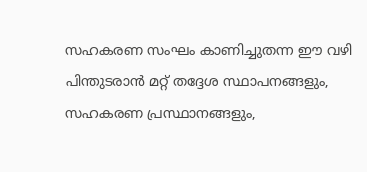സഹകരണ സംഘം കാണിച്ചുതന്ന ഈ വഴി പിന്തുടരാന്‍ മറ്റ് തദ്ദേശ സ്ഥാപനങ്ങളും, സഹകരണ പ്രസ്ഥാനങ്ങളും,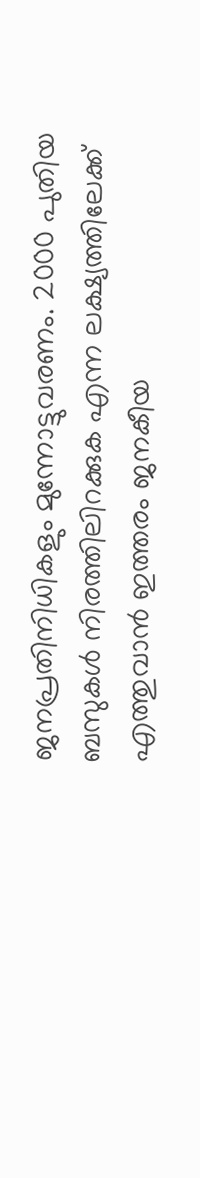ജനപ്രതിനിധികളും മുന്നോട്ടുവരണം. 2000 പുതിയ ബസുകള്‍ നിരത്തിലിറക്കുക എന്ന ലക്ഷ്യത്തിലേക്ക് എത്തുവാന്‍ ഇത്തരം ജനകീയ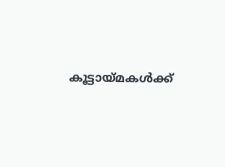കൂട്ടായ്മകള്‍ക്ക്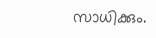സാധിക്കും.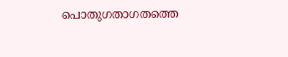പൊതുഗതാഗതത്തെ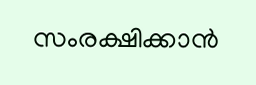സംരക്ഷിക്കാന്‍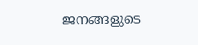ജനങ്ങളുടെ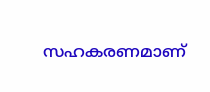സഹകരണമാണ്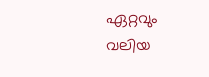ഏറ്റവും വലിയ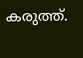കരുത്ത്.